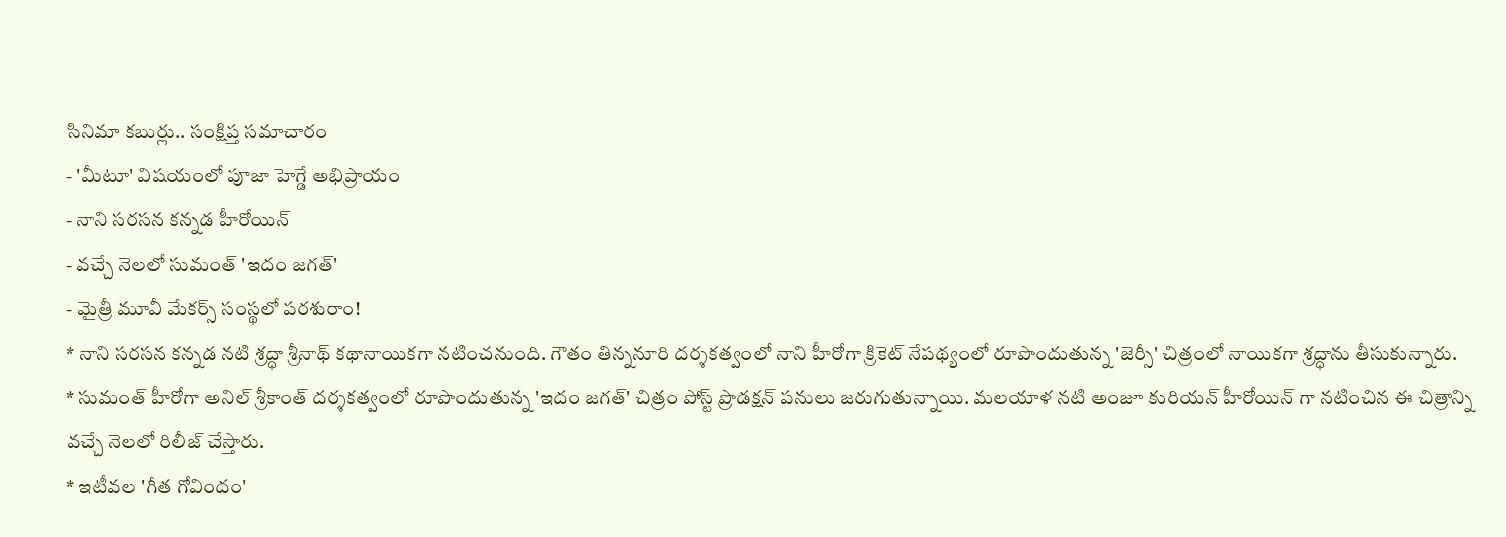సినిమా కబుర్లు.. సంక్షిప్త సమాచారం
- 'మీటూ' విషయంలో పూజా హెగ్డే అభిప్రాయం
- నాని సరసన కన్నడ హీరోయిన్
- వచ్చే నెలలో సుమంత్ 'ఇదం జగత్'
- మైత్రీ మూవీ మేకర్స్ సంస్థలో పరశురాం!
* నాని సరసన కన్నడ నటి శ్రద్ధా శ్రీనాథ్ కథానాయికగా నటించనుంది. గౌతం తిన్ననూరి దర్శకత్వంలో నాని హీరోగా క్రికెట్ నేపథ్యంలో రూపొందుతున్న 'జెర్సీ' చిత్రంలో నాయికగా శ్రద్ధాను తీసుకున్నారు.
* సుమంత్ హీరోగా అనిల్ శ్రీకాంత్ దర్శకత్వంలో రూపొందుతున్న 'ఇదం జగత్' చిత్రం పోస్ట్ ప్రొడక్షన్ పనులు జరుగుతున్నాయి. మలయాళ నటి అంజూ కురియన్ హీరోయిన్ గా నటించిన ఈ చిత్రాన్ని వచ్చే నెలలో రిలీజ్ చేస్తారు.
* ఇటీవల 'గీత గోవిందం'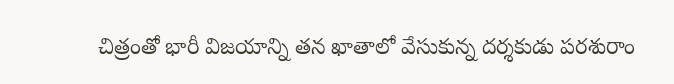చిత్రంతో భారీ విజయాన్ని తన ఖాతాలో వేసుకున్న దర్శకుడు పరశురాం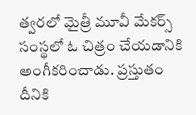త్వరలో మైత్రీ మూవీ మేకర్స్ సంస్థలో ఓ చిత్రం చేయడానికి అంగీకరించాడు. ప్రస్తుతం దీనికి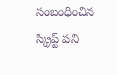సంబంధించిన స్క్రిప్ట్ పని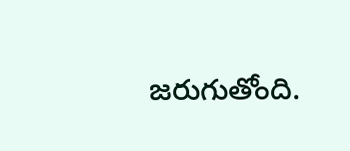జరుగుతోంది.